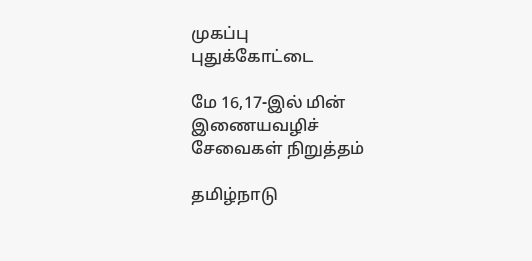முகப்பு
புதுக்கோட்டை

மே 16,17-இல் மின் இணையவழிச் சேவைகள் நிறுத்தம்

தமிழ்நாடு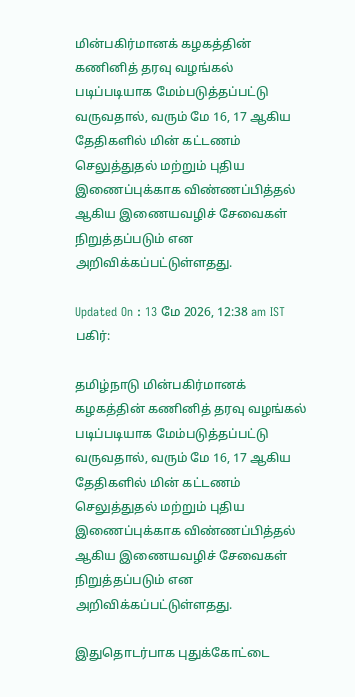மின்பகிர்மானக் கழகத்தின் கணினித் தரவு வழங்கல் படிப்படியாக மேம்படுத்தப்பட்டு வருவதால், வரும் மே 16, 17 ஆகிய தேதிகளில் மின் கட்டணம் செலுத்துதல் மற்றும் புதிய இணைப்புக்காக விண்ணப்பித்தல் ஆகிய இணையவழிச் சேவைகள் நிறுத்தப்படும் என அறிவிக்கப்பட்டுள்ளதது.

Updated On : 13 மே 2026, 12:38 am IST
பகிர்:

தமிழ்நாடு மின்பகிர்மானக் கழகத்தின் கணினித் தரவு வழங்கல் படிப்படியாக மேம்படுத்தப்பட்டு வருவதால், வரும் மே 16, 17 ஆகிய தேதிகளில் மின் கட்டணம் செலுத்துதல் மற்றும் புதிய இணைப்புக்காக விண்ணப்பித்தல் ஆகிய இணையவழிச் சேவைகள் நிறுத்தப்படும் என அறிவிக்கப்பட்டுள்ளதது.

இதுதொடர்பாக புதுக்கோட்டை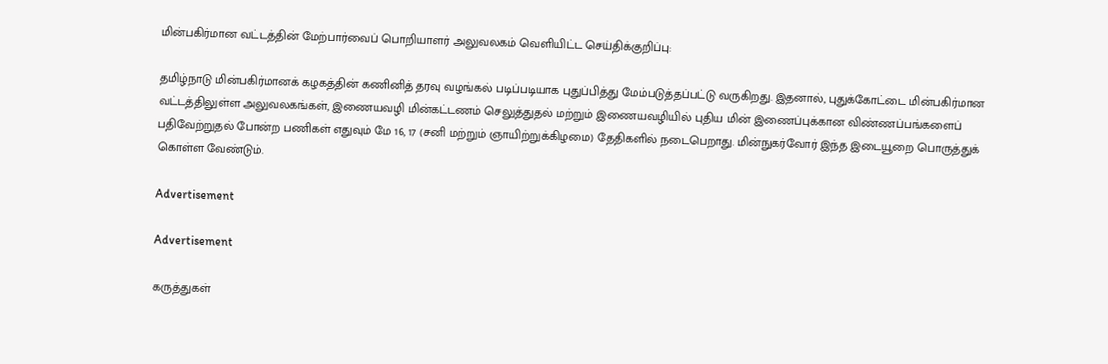மின்பகிர்மான வட்டத்தின் மேற்பார்வைப் பொறியாளர் அலுவலகம் வெளியிட்ட செய்திக்குறிப்பு:

தமிழ்நாடு மின்பகிர்மானக் கழகத்தின் கணினித் தரவு வழங்கல் படிப்படியாக புதுப்பித்து மேம்படுத்தப்பட்டு வருகிறது. இதனால், புதுக்கோட்டை மின்பகிர்மான வட்டத்திலுள்ள அலுவலகங்கள், இணையவழி மின்கட்டணம் செலுத்துதல் மற்றும் இணையவழியில் புதிய மின் இணைப்புக்கான விண்ணப்பங்களைப் பதிவேற்றுதல் போன்ற பணிகள் எதுவும் மே 16, 17 (சனி மற்றும் ஞாயிற்றுக்கிழமை) தேதிகளில் நடைபெறாது. மின்நுகர்வோர் இந்த இடையூறை பொருத்துக் கொள்ள வேண்டும்.

Advertisement

Advertisement

கருத்துகள்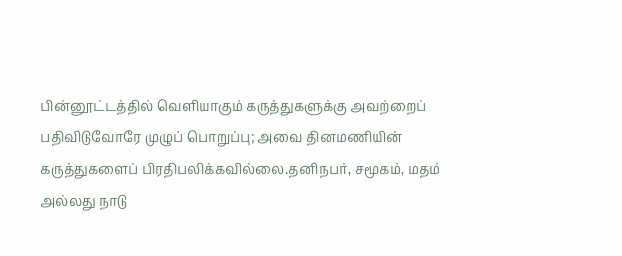பின்னூட்டத்தில் வெளியாகும் கருத்துகளுக்கு அவற்றைப் பதிவிடுவோரே முழுப் பொறுப்பு; அவை தினமணியின் கருத்துகளைப் பிரதிபலிக்கவில்லை.தனிநபர், சமூகம், மதம் அல்லது நாடு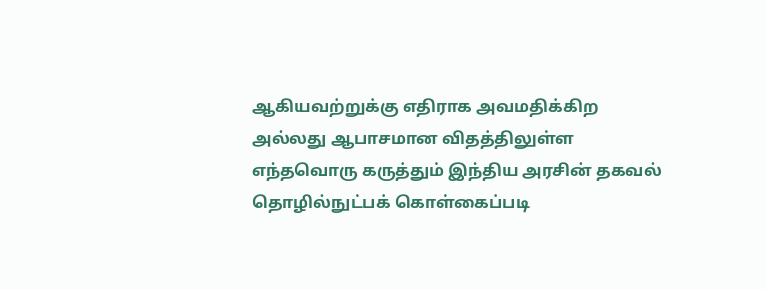ஆகியவற்றுக்கு எதிராக அவமதிக்கிற அல்லது ஆபாசமான விதத்திலுள்ள எந்தவொரு கருத்தும் இந்திய அரசின் தகவல் தொழில்நுட்பக் கொள்கைப்படி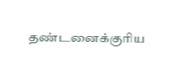தண்டனைக்குரிய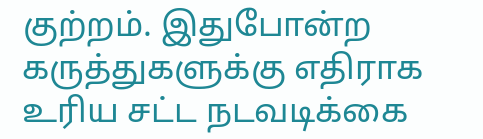குற்றம். இதுபோன்ற கருத்துகளுக்கு எதிராக உரிய சட்ட நடவடிக்கை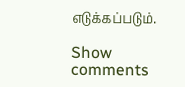எடுக்கப்படும்.

Show comments